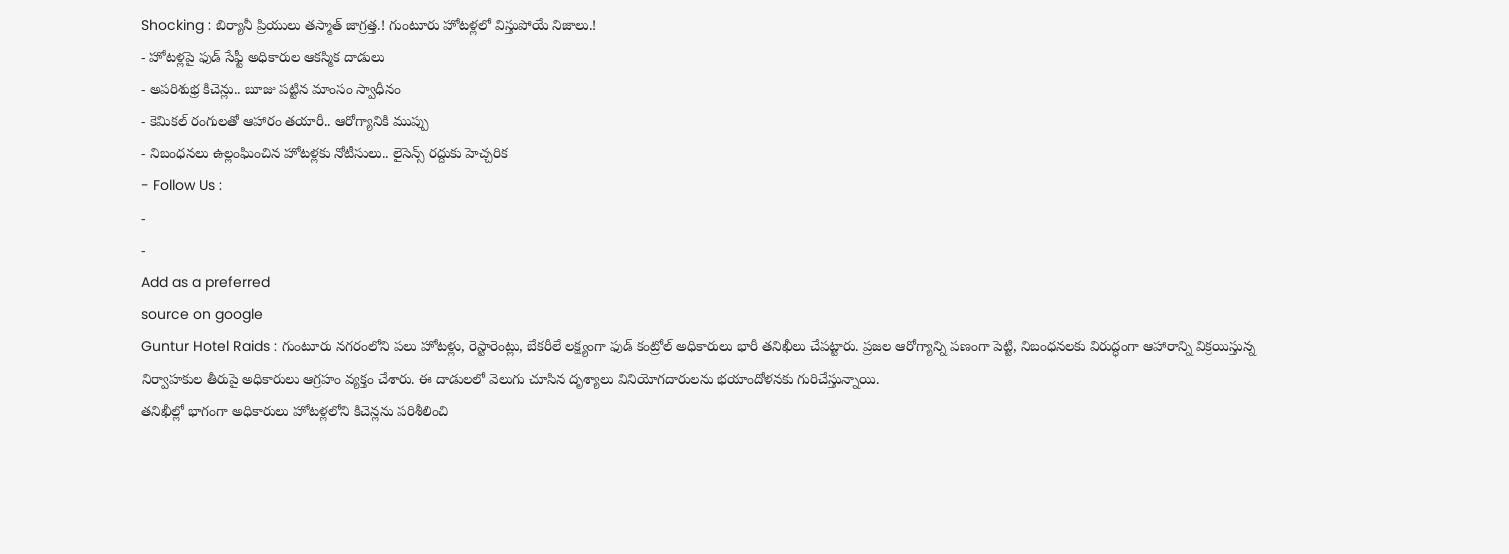Shocking : బిర్యానీ ప్రియులు తస్మాత్ జాగ్రత్త.! గుంటూరు హోటళ్లలో విస్తుపోయే నిజాలు.!
- హోటళ్లపై ఫుడ్ సేఫ్టీ అధికారుల ఆకస్మిక దాడులు
- అపరిశుభ్ర కిచెన్లు.. బూజు పట్టిన మాంసం స్వాధీనం
- కెమికల్ రంగులతో ఆహారం తయారీ.. ఆరోగ్యానికి ముప్పు
- నిబంధనలు ఉల్లంఘించిన హోటళ్లకు నోటీసులు.. లైసెన్స్ రద్దుకు హెచ్చరిక
- Follow Us :
-
-
Add as a preferred
source on google
Guntur Hotel Raids : గుంటూరు నగరంలోని పలు హోటళ్లు, రెస్టారెంట్లు, బేకరీలే లక్ష్యంగా ఫుడ్ కంట్రోల్ అధికారులు భారీ తనిఖీలు చేపట్టారు. ప్రజల ఆరోగ్యాన్ని పణంగా పెట్టి, నిబంధనలకు విరుద్ధంగా ఆహారాన్ని విక్రయిస్తున్న నిర్వాహకుల తీరుపై అధికారులు ఆగ్రహం వ్యక్తం చేశారు. ఈ దాడులలో వెలుగు చూసిన దృశ్యాలు వినియోగదారులను భయాందోళనకు గురిచేస్తున్నాయి.
తనిఖీల్లో భాగంగా అధికారులు హోటళ్లలోని కిచెన్లను పరిశీలించి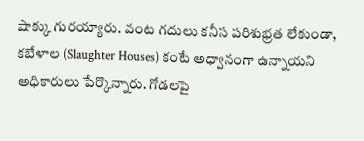షాక్కు గురయ్యారు. వంట గదులు కనీస పరిశుభ్రత లేకుండా, కబేళాల (Slaughter Houses) కంటే అధ్వానంగా ఉన్నాయని అధికారులు పేర్కొన్నారు. గోడలపై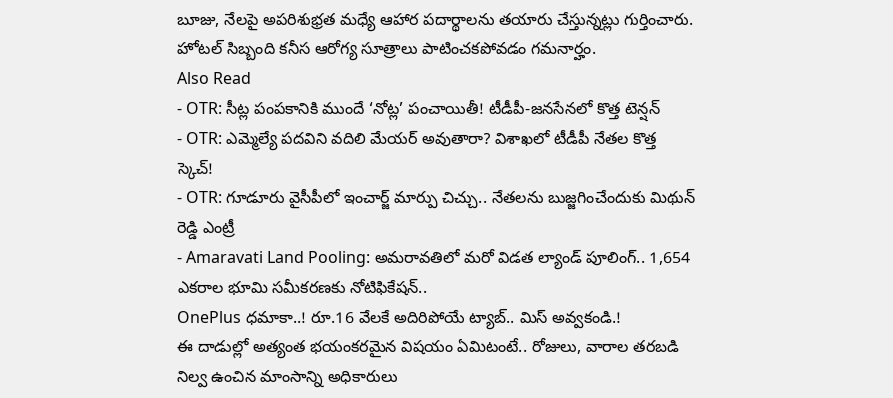బూజు, నేలపై అపరిశుభ్రత మధ్యే ఆహార పదార్థాలను తయారు చేస్తున్నట్లు గుర్తించారు. హోటల్ సిబ్బంది కనీస ఆరోగ్య సూత్రాలు పాటించకపోవడం గమనార్హం.
Also Read
- OTR: సీట్ల పంపకానికి ముందే ‘నోట్ల’ పంచాయితీ! టీడీపీ-జనసేనలో కొత్త టెన్షన్
- OTR: ఎమ్మెల్యే పదవిని వదిలి మేయర్ అవుతారా? విశాఖలో టీడీపీ నేతల కొత్త స్కెచ్!
- OTR: గూడూరు వైసీపీలో ఇంచార్జ్ మార్పు చిచ్చు.. నేతలను బుజ్జగించేందుకు మిథున్ రెడ్డి ఎంట్రీ
- Amaravati Land Pooling: అమరావతిలో మరో విడత ల్యాండ్ పూలింగ్.. 1,654 ఎకరాల భూమి సమీకరణకు నోటిఫికేషన్..
OnePlus ధమాకా..! రూ.16 వేలకే అదిరిపోయే ట్యాబ్.. మిస్ అవ్వకండి.!
ఈ దాడుల్లో అత్యంత భయంకరమైన విషయం ఏమిటంటే.. రోజులు, వారాల తరబడి నిల్వ ఉంచిన మాంసాన్ని అధికారులు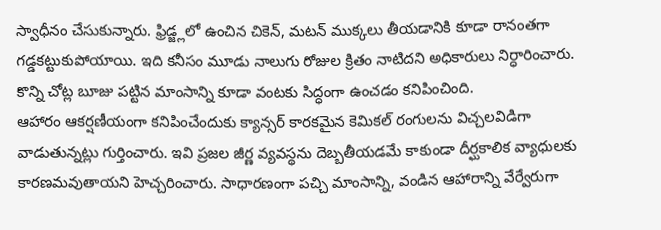స్వాధీనం చేసుకున్నారు. ఫ్రిడ్జ్లలో ఉంచిన చికెన్, మటన్ ముక్కలు తీయడానికి కూడా రానంతగా గడ్డకట్టుకుపోయాయి. ఇది కనీసం మూడు నాలుగు రోజుల క్రితం నాటిదని అధికారులు నిర్ధారించారు. కొన్ని చోట్ల బూజు పట్టిన మాంసాన్ని కూడా వంటకు సిద్ధంగా ఉంచడం కనిపించింది.
ఆహారం ఆకర్షణీయంగా కనిపించేందుకు క్యాన్సర్ కారకమైన కెమికల్ రంగులను విచ్చలవిడిగా వాడుతున్నట్లు గుర్తించారు. ఇవి ప్రజల జీర్ణ వ్యవస్థను దెబ్బతీయడమే కాకుండా దీర్ఘకాలిక వ్యాధులకు కారణమవుతాయని హెచ్చరించారు. సాధారణంగా పచ్చి మాంసాన్ని, వండిన ఆహారాన్ని వేర్వేరుగా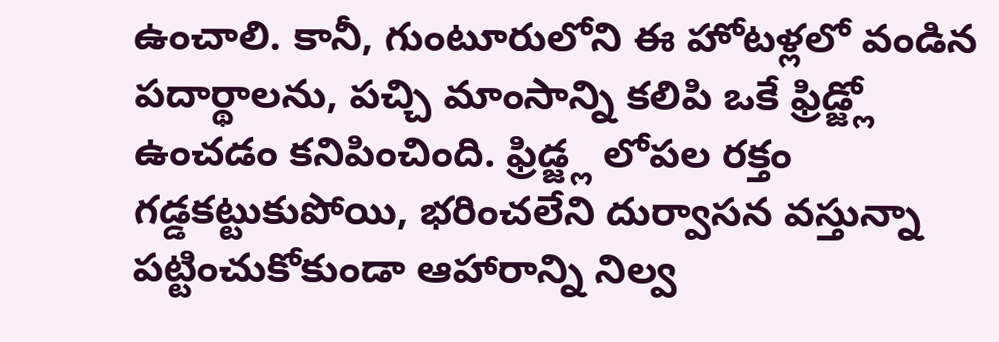ఉంచాలి. కానీ, గుంటూరులోని ఈ హోటళ్లలో వండిన పదార్థాలను, పచ్చి మాంసాన్ని కలిపి ఒకే ఫ్రిడ్జ్లో ఉంచడం కనిపించింది. ఫ్రిడ్జ్ల లోపల రక్తం గడ్డకట్టుకుపోయి, భరించలేని దుర్వాసన వస్తున్నా పట్టించుకోకుండా ఆహారాన్ని నిల్వ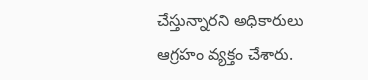చేస్తున్నారని అధికారులు ఆగ్రహం వ్యక్తం చేశారు.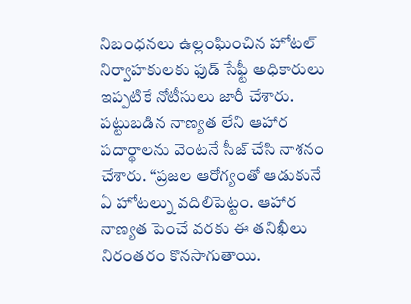నిబంధనలు ఉల్లంఘించిన హోటల్ నిర్వాహకులకు ఫుడ్ సేఫ్టీ అధికారులు ఇప్పటికే నోటీసులు జారీ చేశారు. పట్టుబడిన నాణ్యత లేని ఆహార పదార్థాలను వెంటనే సీజ్ చేసి నాశనం చేశారు. “ప్రజల ఆరోగ్యంతో ఆడుకునే ఏ హోటల్ను వదిలిపెట్టం. ఆహార నాణ్యత పెంచే వరకు ఈ తనిఖీలు నిరంతరం కొనసాగుతాయి.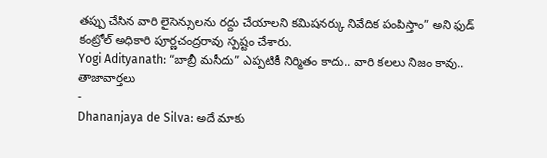తప్పు చేసిన వారి లైసెన్సులను రద్దు చేయాలని కమిషనర్కు నివేదిక పంపిస్తాం” అని ఫుడ్ కంట్రోల్ అధికారి పూర్ణచంద్రరావు స్పష్టం చేశారు.
Yogi Adityanath: “బాబ్రీ మసీదు” ఎప్పటికీ నిర్మితం కాదు.. వారి కలలు నిజం కావు..
తాజావార్తలు
-
Dhananjaya de Silva: అదే మాకు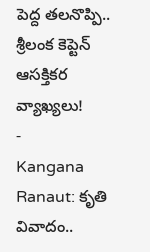పెద్ద తలనొప్పి.. శ్రీలంక కెప్టెన్ ఆసక్తికర వ్యాఖ్యలు!
-
Kangana Ranaut: కృతి వివాదం..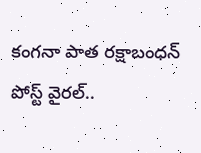కంగనా పాత రక్షాబంధన్ పోస్ట్ వైరల్..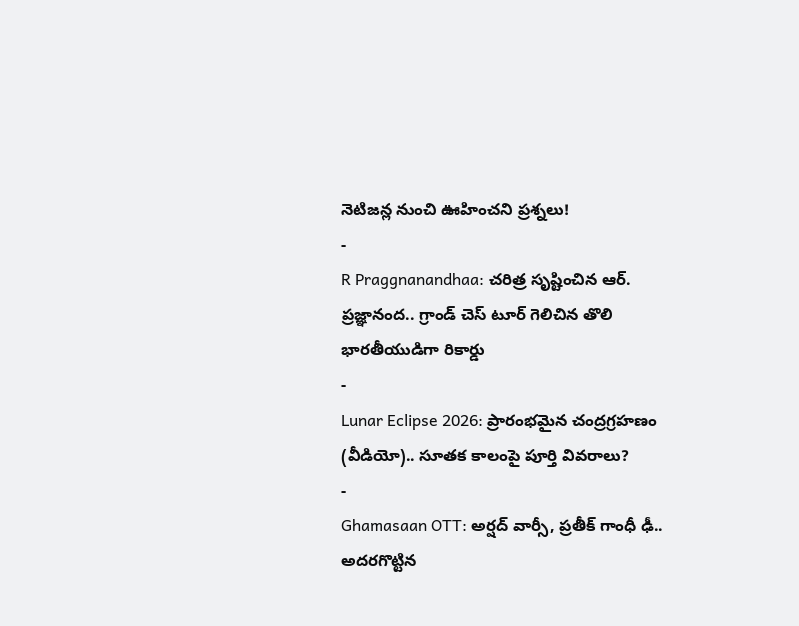నెటిజన్ల నుంచి ఊహించని ప్రశ్నలు!
-
R Praggnanandhaa: చరిత్ర సృష్టించిన ఆర్. ప్రజ్ఞానంద.. గ్రాండ్ చెస్ టూర్ గెలిచిన తొలి భారతీయుడిగా రికార్డు
-
Lunar Eclipse 2026: ప్రారంభమైన చంద్రగ్రహణం (వీడియో).. సూతక కాలంపై పూర్తి వివరాలు?
-
Ghamasaan OTT: అర్షద్ వార్సీ, ప్రతీక్ గాంధీ ఢీ.. అదరగొట్టిన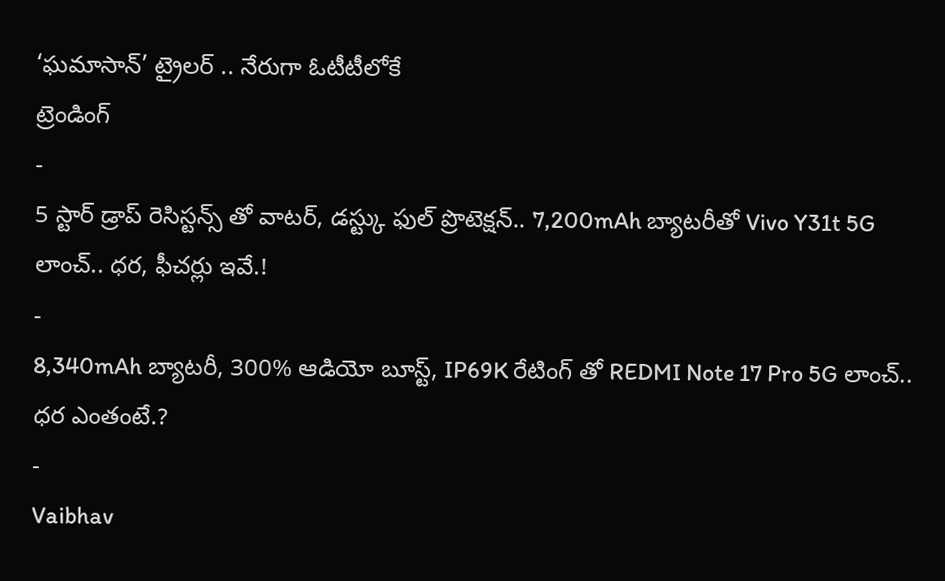‘ఘమాసాన్’ ట్రైలర్ .. నేరుగా ఓటీటీలోకే
ట్రెండింగ్
-
5 స్టార్ డ్రాప్ రెసిస్టన్స్ తో వాటర్, డస్ట్కు ఫుల్ ప్రొటెక్షన్.. 7,200mAh బ్యాటరీతో Vivo Y31t 5G లాంచ్.. ధర, ఫీచర్లు ఇవే.!
-
8,340mAh బ్యాటరీ, 300% ఆడియో బూస్ట్, IP69K రేటింగ్ తో REDMI Note 17 Pro 5G లాంచ్.. ధర ఎంతంటే.?
-
Vaibhav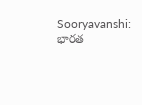Sooryavanshi: భారత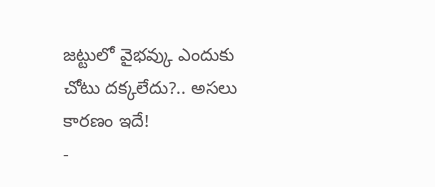జట్టులో వైభవ్కు ఎందుకు చోటు దక్కలేదు?.. అసలు కారణం ఇదే!
-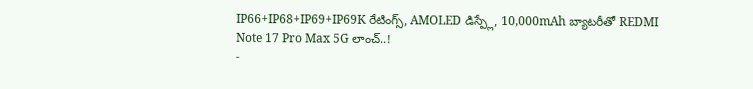IP66+IP68+IP69+IP69K రేటింగ్స్, AMOLED డిస్ప్లే, 10,000mAh బ్యాటరీతో REDMI Note 17 Pro Max 5G లాంచ్..!
-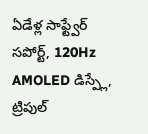ఏడేళ్ల సాఫ్ట్వేర్ సపోర్ట్, 120Hz AMOLED డిస్ప్లే, ట్రిపుల్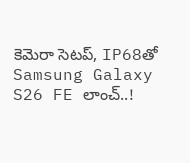కెమెరా సెటప్, IP68తో Samsung Galaxy S26 FE లాంచ్..!